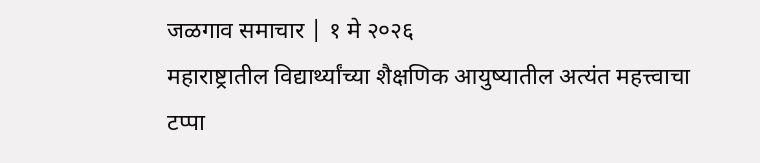जळगाव समाचार | १ मे २०२६
महाराष्ट्रातील विद्यार्थ्यांच्या शैक्षणिक आयुष्यातील अत्यंत महत्त्वाचा टप्पा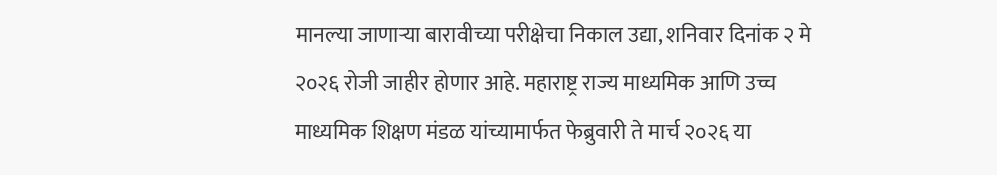मानल्या जाणाऱ्या बारावीच्या परीक्षेचा निकाल उद्या, शनिवार दिनांक २ मे २०२६ रोजी जाहीर होणार आहे. महाराष्ट्र राज्य माध्यमिक आणि उच्च माध्यमिक शिक्षण मंडळ यांच्यामार्फत फेब्रुवारी ते मार्च २०२६ या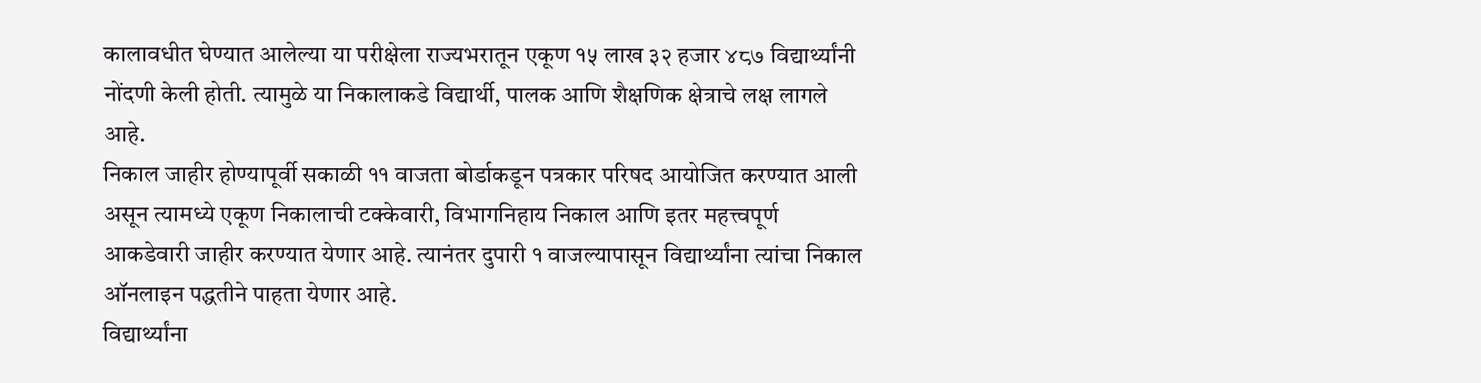कालावधीत घेण्यात आलेल्या या परीक्षेला राज्यभरातून एकूण १५ लाख ३२ हजार ४८७ विद्यार्थ्यांनी नोंदणी केली होती. त्यामुळे या निकालाकडे विद्यार्थी, पालक आणि शैक्षणिक क्षेत्राचे लक्ष लागले आहे.
निकाल जाहीर होण्यापूर्वी सकाळी ११ वाजता बोर्डाकडून पत्रकार परिषद आयोजित करण्यात आली असून त्यामध्ये एकूण निकालाची टक्केवारी, विभागनिहाय निकाल आणि इतर महत्त्वपूर्ण आकडेवारी जाहीर करण्यात येणार आहे. त्यानंतर दुपारी १ वाजल्यापासून विद्यार्थ्यांना त्यांचा निकाल ऑनलाइन पद्धतीने पाहता येणार आहे.
विद्यार्थ्यांना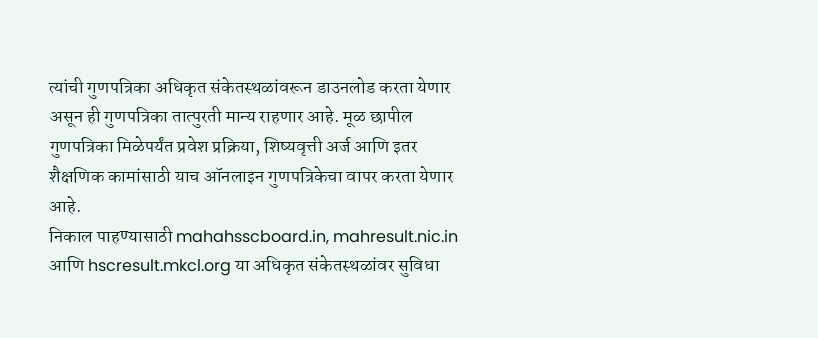त्यांची गुणपत्रिका अधिकृत संकेतस्थळांवरून डाउनलोड करता येणार असून ही गुणपत्रिका तात्पुरती मान्य राहणार आहे. मूळ छापील गुणपत्रिका मिळेपर्यंत प्रवेश प्रक्रिया, शिष्यवृत्ती अर्ज आणि इतर शैक्षणिक कामांसाठी याच ऑनलाइन गुणपत्रिकेचा वापर करता येणार आहे.
निकाल पाहण्यासाठी mahahsscboard.in, mahresult.nic.in आणि hscresult.mkcl.org या अधिकृत संकेतस्थळांवर सुविधा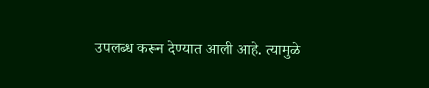उपलब्ध करून देण्यात आली आहे. त्यामुळे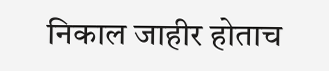निकाल जाहीर होताच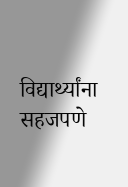विद्यार्थ्यांना सहजपणे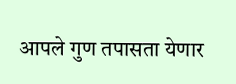आपले गुण तपासता येणार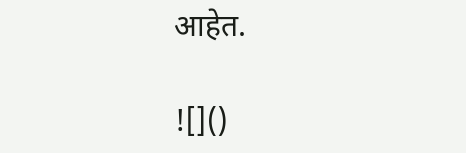आहेत.

![]()